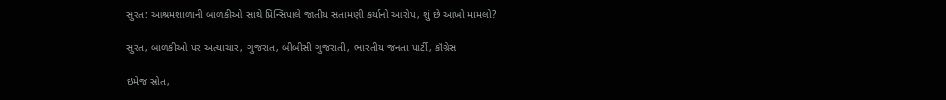સુરત: આશ્રમશાળાની બાળકીઓ સાથે પ્રિન્સિપાલે જાતીય સતામણી કર્યાનો આરોપ, શું છે આખો મામલો?

સુરત, બાળકીઓ પર અત્યાચાર, ગુજરાત, બીબીસી ગુજરાતી, ભારતીય જનતા પાર્ટી, કૉંગ્રેસ

ઇમેજ સ્રોત,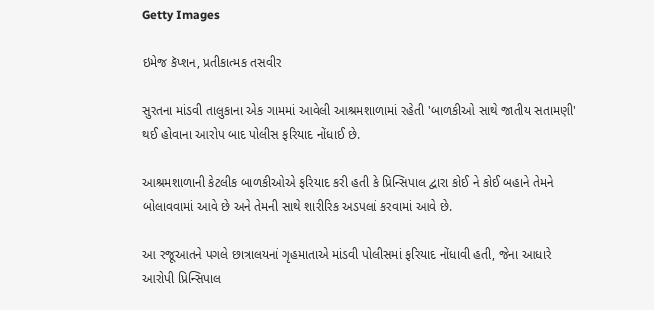Getty Images

ઇમેજ કૅપ્શન, પ્રતીકાત્મક તસવીર

સુરતના માંડવી તાલુકાના એક ગામમાં આવેલી આશ્રમશાળામાં રહેતી 'બાળકીઓ સાથે જાતીય સતામણી' થઈ હોવાના આરોપ બાદ પોલીસ ફરિયાદ નોંધાઈ છે.

આશ્રમશાળાની કેટલીક બાળકીઓએ ફરિયાદ કરી હતી કે પ્રિન્સિપાલ દ્વારા કોઈ ને કોઈ બહાને તેમને બોલાવવામાં આવે છે અને તેમની સાથે શારીરિક અડપલાં કરવામાં આવે છે.

આ રજૂઆતને પગલે છાત્રાલયનાં ગૃહમાતાએ માંડવી પોલીસમાં ફરિયાદ નોંધાવી હતી, જેના આધારે આરોપી પ્રિન્સિપાલ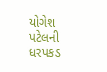યોગેશ પટેલની ધરપકડ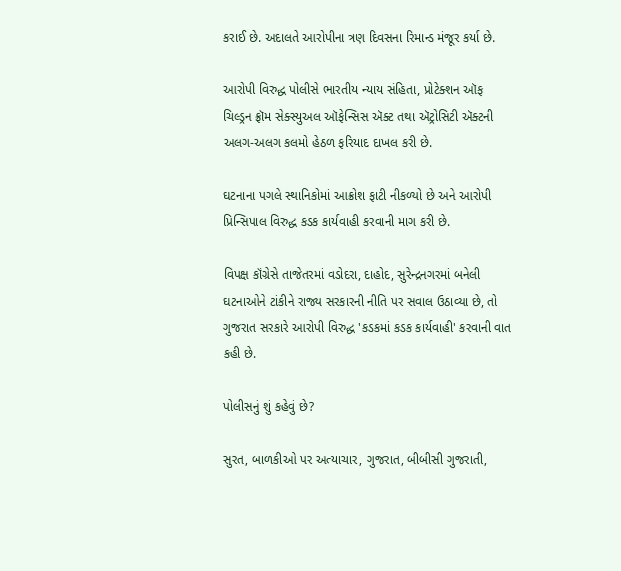કરાઈ છે. અદાલતે આરોપીના ત્રણ દિવસના રિમાન્ડ મંજૂર કર્યા છે.

આરોપી વિરુદ્ધ પોલીસે ભારતીય ન્યાય સંહિતા, પ્રોટેક્શન ઑફ ચિલ્ડ્રન ફ્રૉમ સેક્સ્યુઅલ ઑફેન્સિસ ઍક્ટ તથા ઍટ્રોસિટી ઍક્ટની અલગ-અલગ કલમો હેઠળ ફરિયાદ દાખલ કરી છે.

ઘટનાના પગલે સ્થાનિકોમાં આક્રોશ ફાટી નીકળ્યો છે અને આરોપી પ્રિન્સિપાલ વિરુદ્ધ કડક કાર્યવાહી કરવાની માગ કરી છે.

વિપક્ષ કૉંગ્રેસે તાજેતરમાં વડોદરા, દાહોદ, સુરેન્દ્રનગરમાં બનેલી ઘટનાઓને ટાંકીને રાજ્ય સરકારની નીતિ પર સવાલ ઉઠાવ્યા છે, તો ગુજરાત સરકારે આરોપી વિરુદ્ધ 'કડકમાં કડક કાર્યવાહી' કરવાની વાત કહી છે.

પોલીસનું શું કહેવું છે?

સુરત, બાળકીઓ પર અત્યાચાર, ગુજરાત, બીબીસી ગુજરાતી,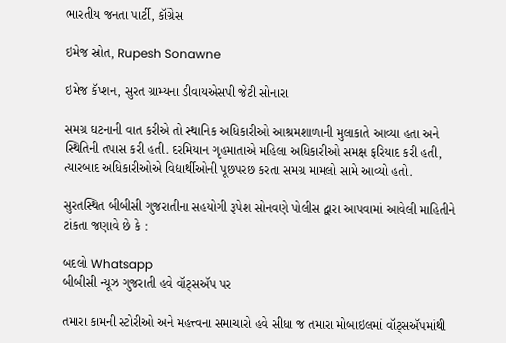ભારતીય જનતા પાર્ટી, કૉંગ્રેસ

ઇમેજ સ્રોત, Rupesh Sonawne

ઇમેજ કૅપ્શન, સુરત ગ્રામ્યના ડીવાયએસપી જેટી સોનારા

સમગ્ર ઘટનાની વાત કરીએ તો સ્થાનિક અધિકારીઓ આશ્રમશાળાની મુલાકાતે આવ્યા હતા અને સ્થિતિની તપાસ કરી હતી. દરમિયાન ગૃહમાતાએ મહિલા અધિકારીઓ સમક્ષ ફરિયાદ કરી હતી, ત્યારબાદ અધિકારીઓએ વિદ્યાર્થીઓની પૂછપરછ કરતા સમગ્ર મામલો સામે આવ્યો હતો.

સુરતસ્થિત બીબીસી ગુજરાતીના સહયોગી રૂપેશ સોનવણે પોલીસ દ્વારા આપવામાં આવેલી માહિતીને ટાંકતા જણાવે છે કે :

બદલો Whatsapp
બીબીસી ન્યૂઝ ગુજરાતી હવે વૉટ્સઍપ પર

તમારા કામની સ્ટોરીઓ અને મહત્ત્વના સમાચારો હવે સીધા જ તમારા મોબાઇલમાં વૉટ્સઍપમાંથી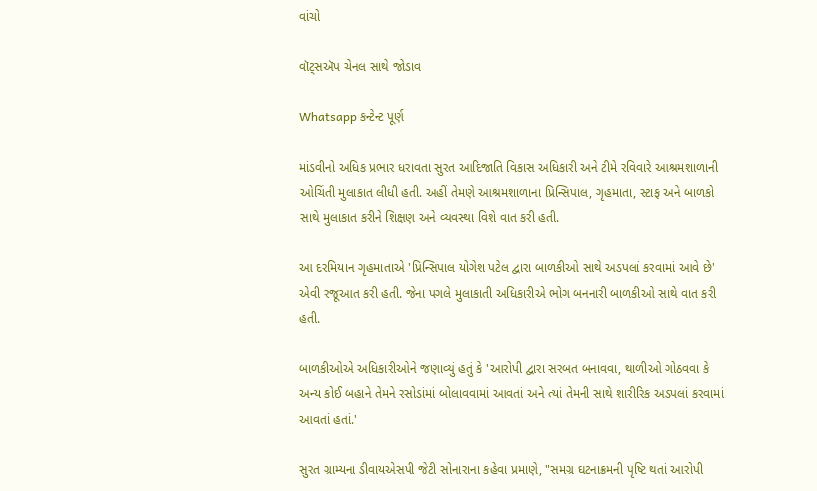વાંચો

વૉટ્સઍપ ચેનલ સાથે જોડાવ

Whatsapp કન્ટેન્ટ પૂર્ણ

માંડવીનો અધિક પ્રભાર ધરાવતા સુરત આદિજાતિ વિકાસ અધિકારી અને ટીમે રવિવારે આશ્રમશાળાની ઓચિંતી મુલાકાત લીધી હતી. અહીં તેમણે આશ્રમશાળાના પ્રિન્સિપાલ, ગૃહમાતા, સ્ટાફ અને બાળકો સાથે મુલાકાત કરીને શિક્ષણ અને વ્યવસ્થા વિશે વાત કરી હતી.

આ દરમિયાન ગૃહમાતાએ 'પ્રિન્સિપાલ યોગેશ પટેલ દ્વારા બાળકીઓ સાથે અડપલાં કરવામાં આવે છે' એવી રજૂઆત કરી હતી. જેના પગલે મુલાકાતી અધિકારીએ ભોગ બનનારી બાળકીઓ સાથે વાત કરી હતી.

બાળકીઓએ અધિકારીઓને જણાવ્યું હતું કે 'આરોપી દ્વારા સરબત બનાવવા, થાળીઓ ગોઠવવા કે અન્ય કોઈ બહાને તેમને રસોડાંમાં બોલાવવામાં આવતાં અને ત્યાં તેમની સાથે શારીરિક અડપલાં કરવામાં આવતાં હતાં.'

સુરત ગ્રામ્યના ડીવાયએસપી જેટી સોનારાના કહેવા પ્રમાણે, "સમગ્ર ઘટનાક્રમની પૃષ્ટિ થતાં આરોપી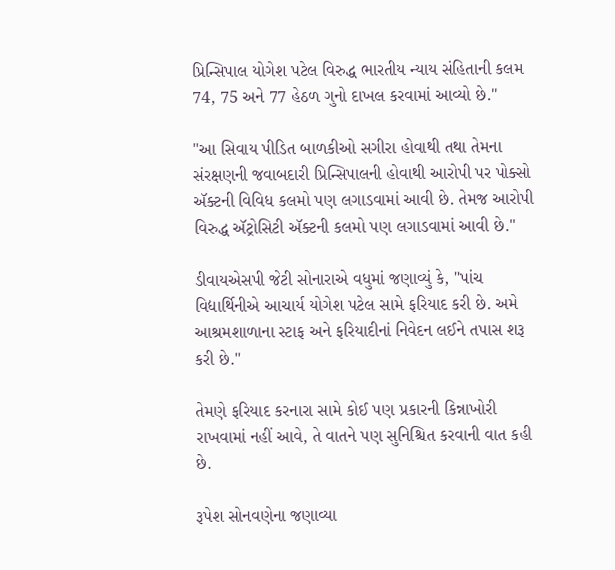પ્રિન્સિપાલ યોગેશ પટેલ વિરુદ્ધ ભારતીય ન્યાય સંહિતાની કલમ 74, 75 અને 77 હેઠળ ગુનો દાખલ કરવામાં આવ્યો છે."

"આ સિવાય પીડિત બાળકીઓ સગીરા હોવાથી તથા તેમના સંરક્ષણની જવાબદારી પ્રિન્સિપાલની હોવાથી આરોપી પર પોક્સો ઍક્ટની વિવિધ કલમો પણ લગાડવામાં આવી છે. તેમજ આરોપી વિરુદ્ધ ઍટ્રોસિટી ઍક્ટની કલમો પણ લગાડવામાં આવી છે."

ડીવાયએસપી જેટી સોનારાએ વધુમાં જણાવ્યું કે, "પાંચ વિદ્યાર્થિનીએ આચાર્ય યોગેશ પટેલ સામે ફરિયાદ કરી છે. અમે આશ્રમશાળાના સ્ટાફ અને ફરિયાદીનાં નિવેદન લઈને તપાસ શરૂ કરી છે."

તેમણે ફરિયાદ કરનારા સામે કોઈ પણ પ્રકારની કિન્નાખોરી રાખવામાં નહીં આવે, તે વાતને પણ સુનિશ્ચિત કરવાની વાત કહી છે.

રૂપેશ સોનવણેના જણાવ્યા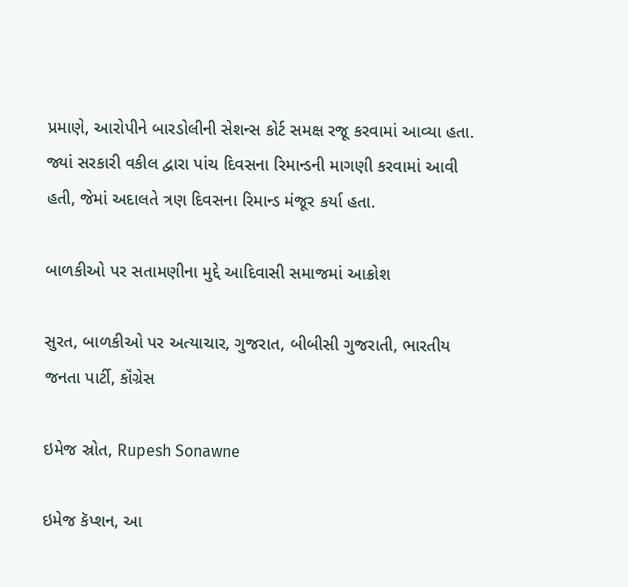પ્રમાણે, આરોપીને બારડોલીની સેશન્સ કોર્ટ સમક્ષ રજૂ કરવામાં આવ્યા હતા. જ્યાં સરકારી વકીલ દ્વારા પાંચ દિવસના રિમાન્ડની માગણી કરવામાં આવી હતી, જેમાં અદાલતે ત્રણ દિવસના રિમાન્ડ મંજૂર કર્યા હતા.

બાળકીઓ પર સતામણીના મુદ્દે આદિવાસી સમાજમાં આક્રોશ

સુરત, બાળકીઓ પર અત્યાચાર, ગુજરાત, બીબીસી ગુજરાતી, ભારતીય જનતા પાર્ટી, કૉંગ્રેસ

ઇમેજ સ્રોત, Rupesh Sonawne

ઇમેજ કૅપ્શન, આ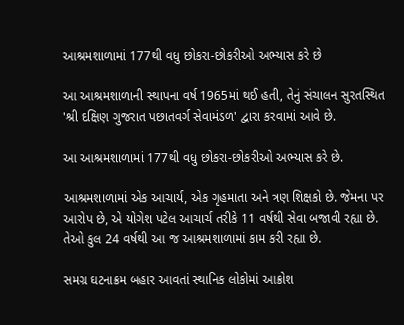આશ્રમશાળામાં 177થી વધુ છોકરા-છોકરીઓ અભ્યાસ કરે છે

આ આશ્રમશાળાની સ્થાપના વર્ષ 1965માં થઈ હતી, તેનું સંચાલન સુરતસ્થિત 'શ્રી દક્ષિણ ગુજરાત પછાતવર્ગ સેવામંડળ' દ્વારા કરવામાં આવે છે.

આ આશ્રમશાળામાં 177થી વધુ છોકરા-છોકરીઓ અભ્યાસ કરે છે.

આશ્રમશાળામાં એક આચાર્ય, એક ગૃહમાતા અને ત્રણ શિક્ષકો છે. જેમના પર આરોપ છે, એ યોગેશ પટેલ આચાર્ચ તરીકે 11 વર્ષથી સેવા બજાવી રહ્યા છે. તેઓ કુલ 24 વર્ષથી આ જ આશ્રમશાળામાં કામ કરી રહ્યા છે.

સમગ્ર ઘટનાક્રમ બહાર આવતાં સ્થાનિક લોકોમાં આક્રોશ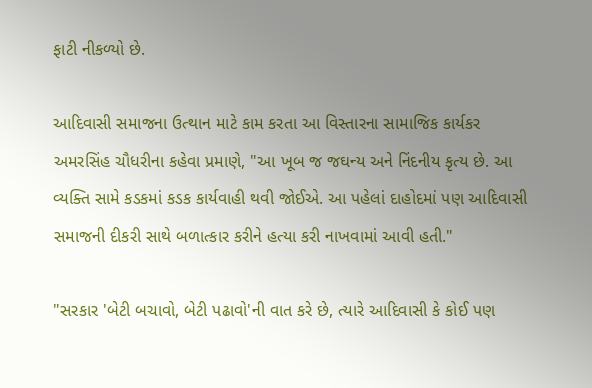ફાટી નીકળ્યો છે.

આદિવાસી સમાજના ઉત્થાન માટે કામ કરતા આ વિસ્તારના સામાજિક કાર્યકર અમરસિંહ ચૌધરીના કહેવા પ્રમાણે, "આ ખૂબ જ જઘન્ય અને નિંદનીય કૃત્ય છે. આ વ્યક્તિ સામે કડકમાં કડક કાર્યવાહી થવી જોઈએ. આ પહેલાં દાહોદમાં પણ આદિવાસી સમાજની દીકરી સાથે બળાત્કાર કરીને હત્યા કરી નાખવામાં આવી હતી."

"સરકાર 'બેટી બચાવો, બેટી પઢાવો'ની વાત કરે છે, ત્યારે આદિવાસી કે કોઈ પણ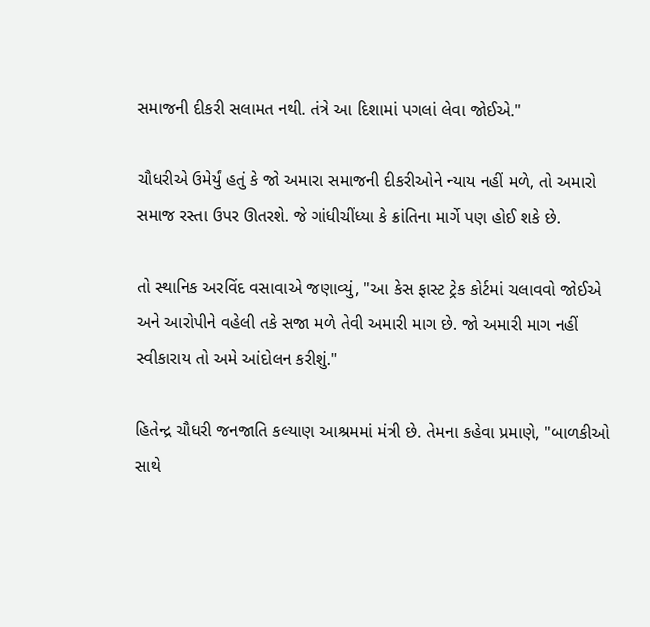સમાજની દીકરી સલામત નથી. તંત્રે આ દિશામાં પગલાં લેવા જોઈએ."

ચૌધરીએ ઉમેર્યું હતું કે જો અમારા સમાજની દીકરીઓને ન્યાય નહીં મળે, તો અમારો સમાજ રસ્તા ઉપર ઊતરશે. જે ગાંધીચીંધ્યા કે ક્રાંતિના માર્ગે પણ હોઈ શકે છે.

તો સ્થાનિક અરવિંદ વસાવાએ જણાવ્યું, "આ કેસ ફાસ્ટ ટ્રેક કોર્ટમાં ચલાવવો જોઈએ અને આરોપીને વહેલી તકે સજા મળે તેવી અમારી માગ છે. જો અમારી માગ નહીં સ્વીકારાય તો અમે આંદોલન કરીશું."

હિતેન્દ્ર ચૌધરી જનજાતિ કલ્યાણ આશ્રમમાં મંત્રી છે. તેમના કહેવા પ્રમાણે, "બાળકીઓ સાથે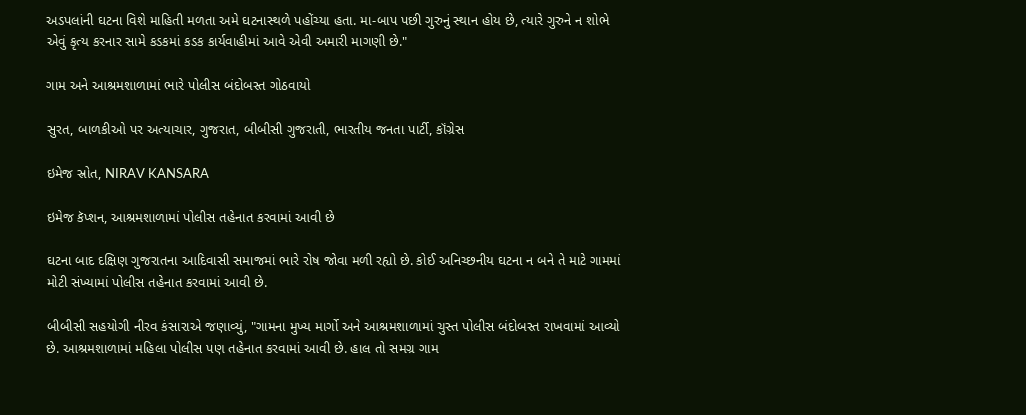અડપલાંની ઘટના વિશે માહિતી મળતા અમે ઘટનાસ્થળે પહોંચ્યા હતા. મા-બાપ પછી ગુરુનું સ્થાન હોય છે, ત્યારે ગુરુને ન શોભે એવું કૃત્ય કરનાર સામે કડકમાં કડક કાર્યવાહીમાં આવે એવી અમારી માગણી છે."

ગામ અને આશ્રમશાળામાં ભારે પોલીસ બંદોબસ્ત ગોઠવાયો

સુરત, બાળકીઓ પર અત્યાચાર, ગુજરાત, બીબીસી ગુજરાતી, ભારતીય જનતા પાર્ટી, કૉંગ્રેસ

ઇમેજ સ્રોત, NIRAV KANSARA

ઇમેજ કૅપ્શન, આશ્રમશાળામાં પોલીસ તહેનાત કરવામાં આવી છે

ઘટના બાદ દક્ષિણ ગુજરાતના આદિવાસી સમાજમાં ભારે રોષ જોવા મળી રહ્યો છે. કોઈ અનિચ્છનીય ઘટના ન બને તે માટે ગામમાં મોટી સંખ્યામાં પોલીસ તહેનાત કરવામાં આવી છે.

બીબીસી સહયોગી નીરવ કંસારાએ જણાવ્યું, "ગામના મુખ્ય માર્ગો અને આશ્રમશાળામાં ચુસ્ત પોલીસ બંદોબસ્ત રાખવામાં આવ્યો છે. આશ્રમશાળામાં મહિલા પોલીસ પણ તહેનાત કરવામાં આવી છે. હાલ તો સમગ્ર ગામ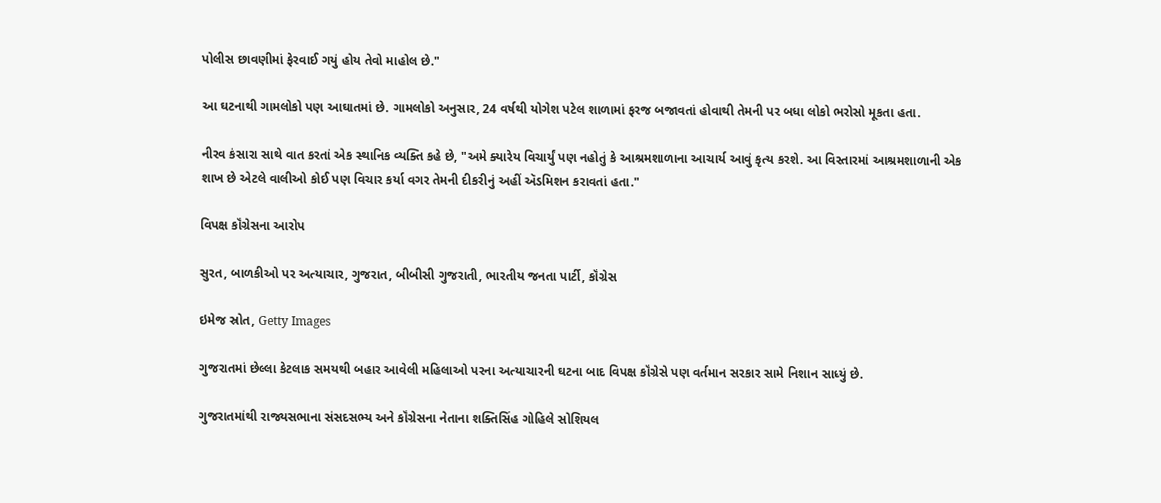પોલીસ છાવણીમાં ફેરવાઈ ગયું હોય તેવો માહોલ છે."

આ ઘટનાથી ગામલોકો પણ આઘાતમાં છે. ગામલોકો અનુસાર, 24 વર્ષથી યોગેશ પટેલ શાળામાં ફરજ બજાવતાં હોવાથી તેમની પર બધા લોકો ભરોસો મૂકતા હતા.

નીરવ કંસારા સાથે વાત કરતાં એક સ્થાનિક વ્યક્તિ કહે છે, "અમે ક્યારેય વિચાર્યું પણ નહોતું કે આશ્રમશાળાના આચાર્ય આવું કૃત્ય કરશે. આ વિસ્તારમાં આશ્રમશાળાની એક શાખ છે એટલે વાલીઓ કોઈ પણ વિચાર કર્યા વગર તેમની દીકરીનું અહીં ઍડમિશન કરાવતાં હતા."

વિપક્ષ કૉંગ્રેસના આરોપ

સુરત, બાળકીઓ પર અત્યાચાર, ગુજરાત, બીબીસી ગુજરાતી, ભારતીય જનતા પાર્ટી, કૉંગ્રેસ

ઇમેજ સ્રોત, Getty Images

ગુજરાતમાં છેલ્લા કેટલાક સમયથી બહાર આવેલી મહિલાઓ પરના અત્યાચારની ઘટના બાદ વિપક્ષ કૉંગ્રેસે પણ વર્તમાન સરકાર સામે નિશાન સાધ્યું છે.

ગુજરાતમાંથી રાજ્યસભાના સંસદસભ્ય અને કૉંગ્રેસના નેતાના શક્તિસિંહ ગોહિલે સોશિયલ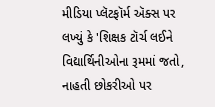મીડિયા પ્લૅટફૉર્મ ઍક્સ પર લખ્યું કે 'શિક્ષક ટૉર્ચ લઈને વિદ્યાર્થિનીઓના રૂમમાં જતો, નાહતી છોકરીઓ પર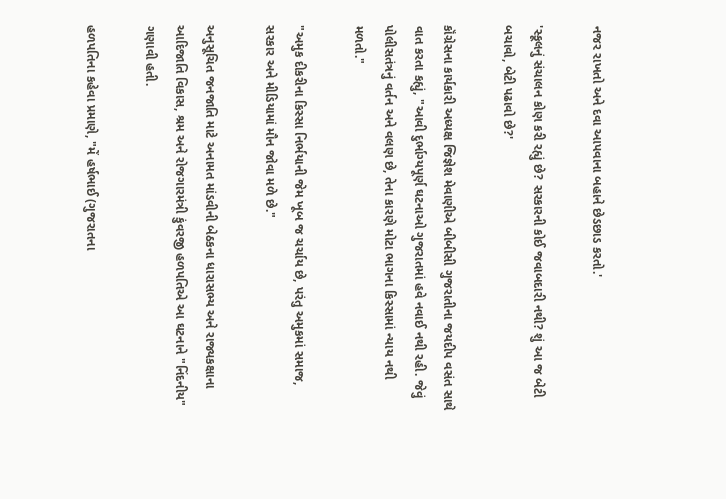નજર રાખતો અને દવા આપવાના બહાને છેડછાડ કરતો.'

'સ્કૂલનું સંચાલન કોણ કરી રહ્યું છે? સરકારની કોઈ જવાબદારી નથી? શું આ જ બેટી બચાવો, બેટી પઢાવો છે?'

કૉંગ્રેસના કાર્યકારી અધ્યક્ષ જિજ્ઞેશ મેવાણીએ બીબીસી ગુજરાતીના જયદીપ વસંત સાથે વાત કરતા કહ્યું, "આવી દુર્ભાગ્યપૂર્ણ ઘટનાઓ ગુજરાતમાં હવે નવાઈ નથી રહી. જેવું પોલીસતંત્રનું વર્તન અને વલણ છે, તેના કારણે મોટા ભાગના કિસ્સામાં ન્યાય નથી મળતો."

"અમુક દીકરીના કિસ્સા નિર્ભયાની જેમ ખૂબ જ ચર્ચાય છે, પરંતુ અમુકમાં સમાજ, સરકાર અને મીડિયામાં મૌન જોવા મળે છે."

અનુસૂચિત જનજાતિ માટે અનામત માંડવીની બેઠકના ધારાસભ્ય અને રાજ્યકક્ષાના આદિજાતિ વિકાસ, શ્રમ અને રોજગારમંત્રી કુંવરજી હળપતિએ આ ઘટનાને "નિંદનીય" ગણાવી હતી.

હળપતિના કહેવા પ્રમાણે, "મેં હર્ષભાઈ (ગુજરાતના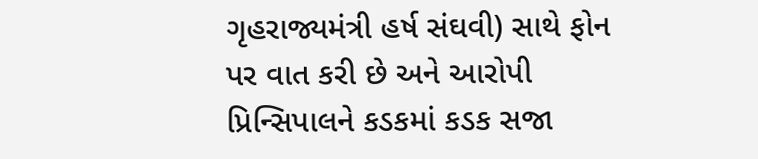ગૃહરાજ્યમંત્રી હર્ષ સંઘવી) સાથે ફોન પર વાત કરી છે અને આરોપી પ્રિન્સિપાલને કડકમાં કડક સજા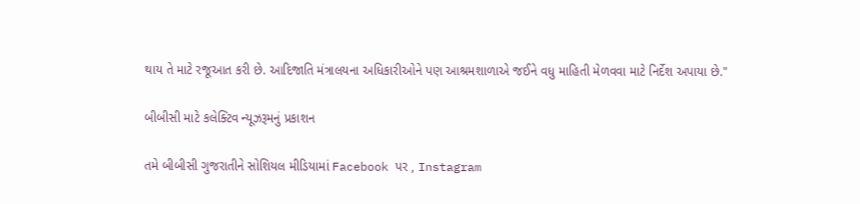થાય તે માટે રજૂઆત કરી છે. આદિજાતિ મંત્રાલયના અધિકારીઓને પણ આશ્રમશાળાએ જઈને વધુ માહિતી મેળવવા માટે નિર્દેશ અપાયા છે."

બીબીસી માટે કલેક્ટિવ ન્યૂઝરૂમનું પ્રકાશન

તમે બીબીસી ગુજરાતીને સોશિયલ મીડિયામાં Facebook પર , Instagram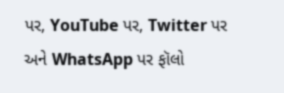પર, YouTube પર, Twitter પર અને WhatsApp પર ફૉલો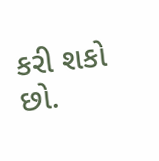કરી શકો છો.